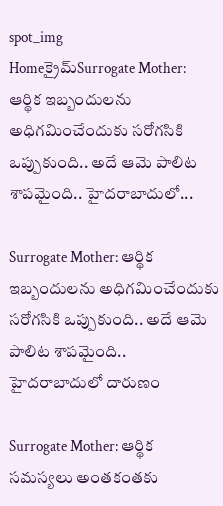spot_img
Homeక్రైమ్‌Surrogate Mother: ఆర్థిక ఇబ్బందులను అధిగమించేందుకు సరోగసికి ఒప్పుకుంది.. అదే ఆమె పాలిట శాపమైంది.. హైదరాబాదులో...

Surrogate Mother: ఆర్థిక ఇబ్బందులను అధిగమించేందుకు సరోగసికి ఒప్పుకుంది.. అదే ఆమె పాలిట శాపమైంది.. హైదరాబాదులో దారుణం

Surrogate Mother: ఆర్థిక సమస్యలు అంతకంతకు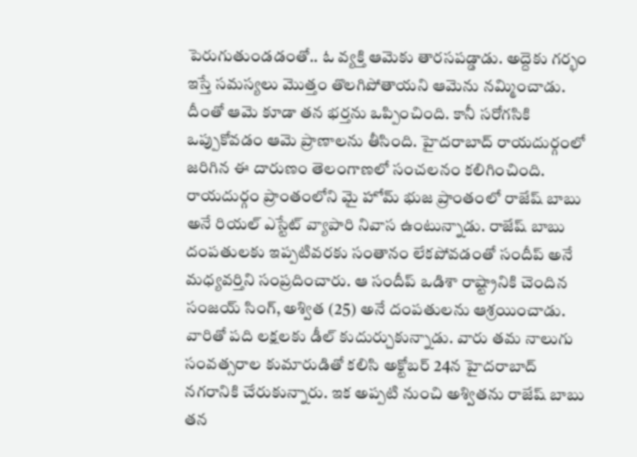పెరుగుతుండడంతో.. ఓ వ్యక్తి ఆమెకు తారసపడ్డాడు. అద్దెకు గర్భం ఇస్తే సమస్యలు మొత్తం తొలగిపోతాయని ఆమెను నమ్మించాడు. దీంతో ఆమె కూడా తన భర్తను ఒప్పించింది. కానీ సరోగసికి ఒప్పుకోవడం ఆమె ప్రాణాలను తీసింది. హైదరాబాద్ రాయదుర్గంలో జరిగిన ఈ దారుణం తెలంగాణలో సంచలనం కలిగించింది. రాయదుర్గం ప్రాంతంలోని మై హోమ్ భుజ ప్రాంతంలో రాజేష్ బాబు అనే రియల్ ఎస్టేట్ వ్యాపారి నివాస ఉంటున్నాడు. రాజేష్ బాబు దంపతులకు ఇప్పటివరకు సంతానం లేకపోవడంతో సందీప్ అనే మధ్యవర్తిని సంప్రదించారు. ఆ సందీప్ ఒడిశా రాష్ట్రానికి చెందిన సంజయ్ సింగ్, అశ్విత (25) అనే దంపతులను ఆశ్రయించాడు. వారితో పది లక్షలకు డీల్ కుదుర్చుకున్నాడు. వారు తమ నాలుగు సంవత్సరాల కుమారుడితో కలిసి అక్టోబర్ 24న హైదరాబాద్ నగరానికి చేరుకున్నారు. ఇక అప్పటి నుంచి అశ్వితను రాజేష్ బాబు తన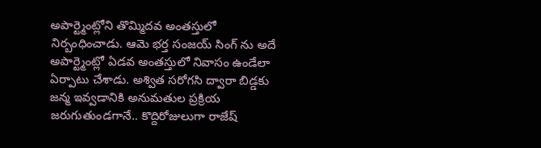అపార్ట్మెంట్లోని తొమ్మిదవ అంతస్తులో నిర్బంధించాడు. ఆమె భర్త సంజయ్ సింగ్ ను అదే అపార్ట్మెంట్లో ఏడవ అంతస్తులో నివాసం ఉండేలా ఏర్పాటు చేశాడు. అశ్విత సరోగసి ద్వారా బిడ్డకు జన్మ ఇవ్వడానికి అనుమతుల ప్రక్రియ జరుగుతుండగానే.. కొద్దిరోజులుగా రాజేష్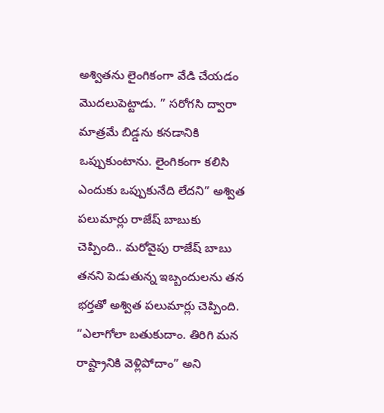అశ్వితను లైంగికంగా వేడి చేయడం మొదలుపెట్టాడు. ” సరోగసి ద్వారా మాత్రమే బిడ్డను కనడానికి ఒప్పుకుంటాను. లైంగికంగా కలిసి ఎందుకు ఒప్పుకునేది లేదని” అశ్విత పలుమార్లు రాజేష్ బాబుకు చెప్పింది.. మరోవైపు రాజేష్ బాబు తనని పెడుతున్న ఇబ్బందులను తన భర్తతో అశ్విత పలుమార్లు చెప్పింది. “ఎలాగోలా బతుకుదాం. తిరిగి మన రాష్ట్రానికి వెళ్లిపోదాం” అని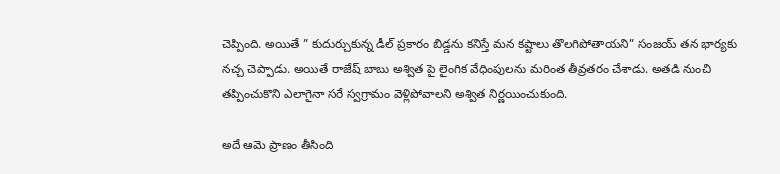చెప్పింది. అయితే ” కుదుర్చుకున్న డీల్ ప్రకారం బిడ్డను కనిస్తే మన కష్టాలు తొలగిపోతాయని” సంజయ్ తన భార్యకు నచ్చ చెప్పాడు. అయితే రాజేష్ బాబు అశ్విత పై లైంగిక వేధింపులను మరింత తీవ్రతరం చేశాడు. అతడి నుంచి తప్పించుకొని ఎలాగైనా సరే స్వగ్రామం వెళ్లిపోవాలని అశ్విత నిర్ణయించుకుంది.

అదే ఆమె ప్రాణం తీసింది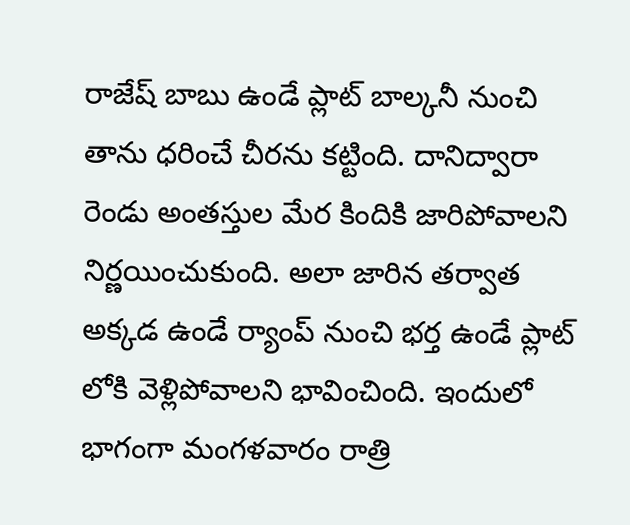రాజేష్ బాబు ఉండే ప్లాట్ బాల్కనీ నుంచి తాను ధరించే చీరను కట్టింది. దానిద్వారా రెండు అంతస్తుల మేర కిందికి జారిపోవాలని నిర్ణయించుకుంది. అలా జారిన తర్వాత అక్కడ ఉండే ర్యాంప్ నుంచి భర్త ఉండే ప్లాట్ లోకి వెళ్లిపోవాలని భావించింది. ఇందులో భాగంగా మంగళవారం రాత్రి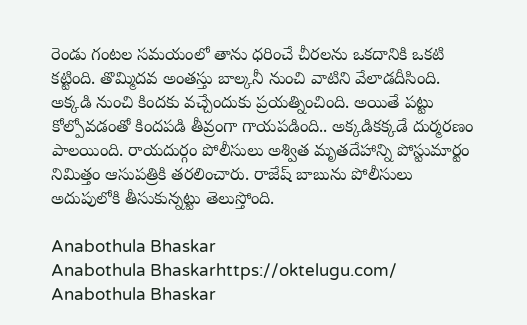రెండు గంటల సమయంలో తాను ధరించే చీరలను ఒకదానికి ఒకటి కట్టింది. తొమ్మిదవ అంతస్తు బాల్కనీ నుంచి వాటిని వేలాడదీసింది. అక్కడి నుంచి కిందకు వచ్చేందుకు ప్రయత్నించింది. అయితే పట్టు కోల్పోవడంతో కిందపడి తీవ్రంగా గాయపడింది.. అక్కడికక్కడే దుర్మరణం పాలయింది. రాయదుర్గం పోలీసులు అశ్విత మృతదేహాన్ని పోస్టుమార్టం నిమిత్తం ఆసుపత్రికి తరలించారు. రాజేష్ బాబును పోలీసులు అదుపులోకి తీసుకున్నట్టు తెలుస్తోంది.

Anabothula Bhaskar
Anabothula Bhaskarhttps://oktelugu.com/
Anabothula Bhaskar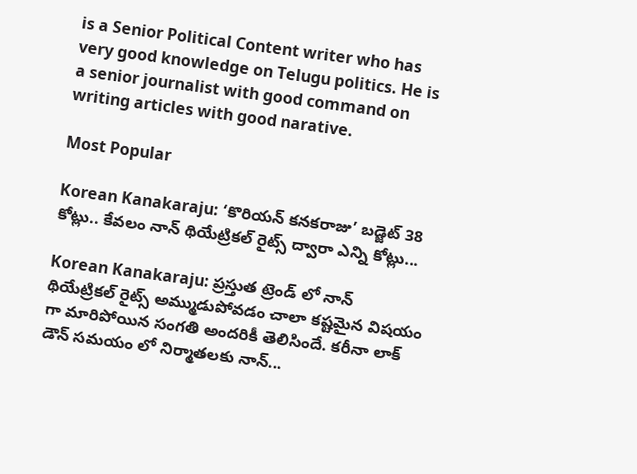is a Senior Political Content writer who has very good knowledge on Telugu politics. He is a senior journalist with good command on writing articles with good narative.

Most Popular

Korean Kanakaraju: ‘కొరియన్ కనకరాజు’ బడ్జెట్ 38 కోట్లు.. కేవలం నాన్ థియేట్రికల్ రైట్స్ ద్వారా ఎన్ని కోట్లు...

Korean Kanakaraju: ప్రస్తుత ట్రెండ్ లో నాన్ థియేట్రికల్ రైట్స్ అమ్ముడుపోవడం చాలా కష్టమైన విషయం గా మారిపోయిన సంగతి అందరికీ తెలిసిందే. కరీనా లాక్ డౌన్ సమయం లో నిర్మాతలకు నాన్...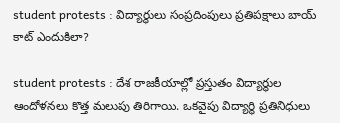student protests : విద్యార్థులు సంప్రదింపులు ప్రతిపక్షాలు బాయ్ కాట్ ఎందుకిలా?

student protests : దేశ రాజకీయాల్లో ప్రస్తుతం విద్యార్థుల ఆందోళనలు కొత్త మలుపు తిరిగాయి. ఒకవైపు విద్యార్థి ప్రతినిధులు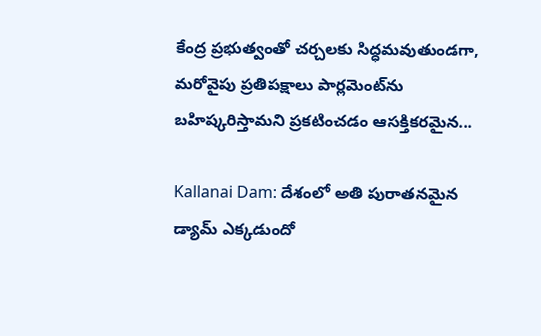కేంద్ర ప్రభుత్వంతో చర్చలకు సిద్ధమవుతుండగా, మరోవైపు ప్రతిపక్షాలు పార్లమెంట్‌ను బహిష్కరిస్తామని ప్రకటించడం ఆసక్తికరమైన...

Kallanai Dam: దేశంలో అతి పురాతనమైన డ్యామ్ ఎక్కడుందో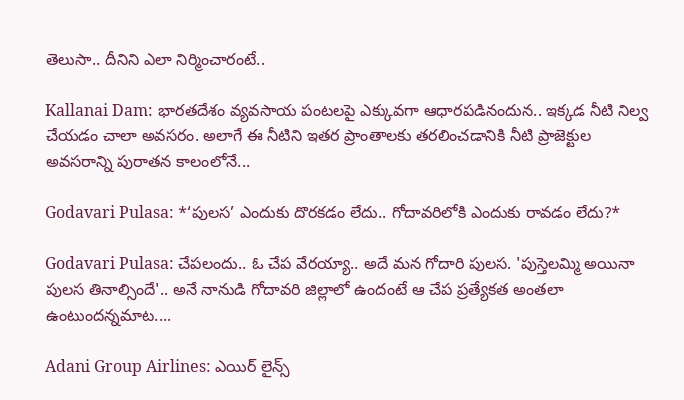తెలుసా.. దీనిని ఎలా నిర్మించారంటే..

Kallanai Dam: భారతదేశం వ్యవసాయ పంటలపై ఎక్కువగా ఆధారపడినందున.. ఇక్కడ నీటి నిల్వ చేయడం చాలా అవసరం. అలాగే ఈ నీటిని ఇతర ప్రాంతాలకు తరలించడానికి నీటి ప్రాజెక్టుల అవసరాన్ని పురాతన కాలంలోనే...

Godavari Pulasa: *‘పులస’ ఎందుకు దొరకడం లేదు.. గోదావరిలోకి ఎందుకు రావడం లేదు?*

Godavari Pulasa: చేపలందు.. ఓ చేప వేరయ్యా.. అదే మన గోదారి పులస. 'పుస్తెలమ్మి అయినా పులస తినాల్సిందే'.. అనే నానుడి గోదావరి జిల్లాలో ఉందంటే ఆ చేప ప్రత్యేకత అంతలా ఉంటుందన్నమాట....

Adani Group Airlines: ఎయిర్ లైన్స్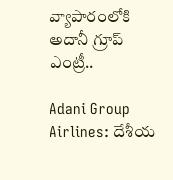వ్యాపారంలోకి అదానీ గ్రూప్ ఎంట్రీ..

Adani Group Airlines: దేశీయ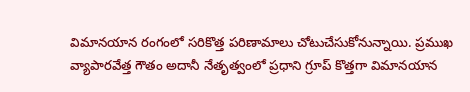విమానయాన రంగంలో సరికొత్త పరిణామాలు చోటుచేసుకోనున్నాయి. ప్రముఖ వ్యాపారవేత్త గౌతం అదానీ నేతృత్వంలో ప్రధాని గ్రూప్ కొత్తగా విమానయాన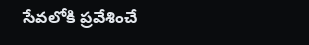సేవలోకి ప్రవేశించే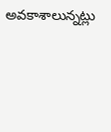అవకాశాలున్నట్లు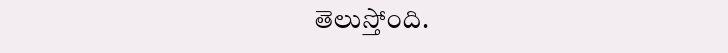తెలుస్తోంది.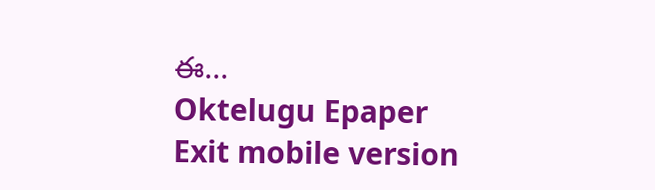ఈ...
Oktelugu Epaper
Exit mobile version